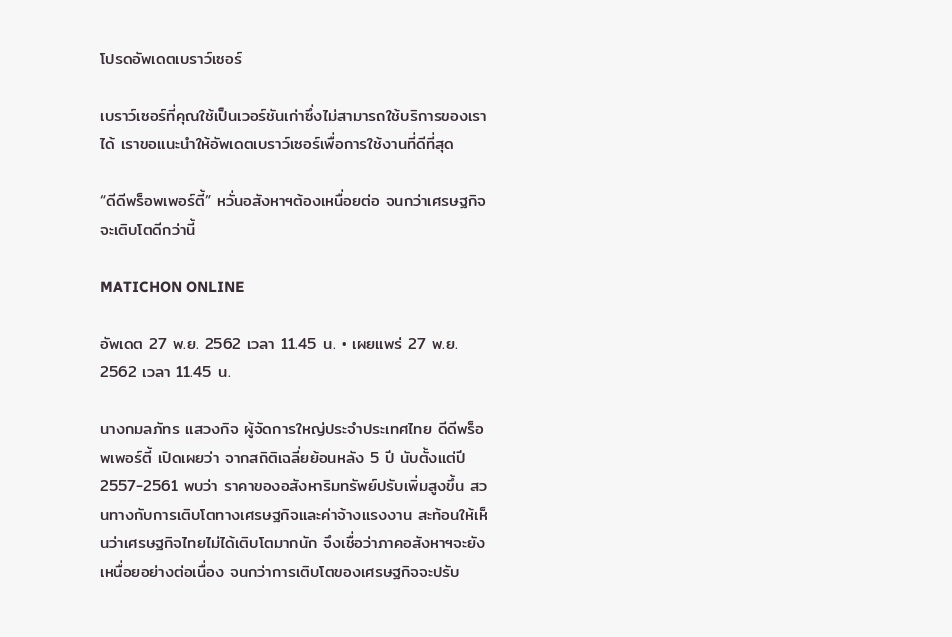โปรดอัพเดตเบราว์เซอร์

เบราว์เซอร์ที่คุณใช้เป็นเวอร์ชันเก่าซึ่งไม่สามารถใช้บริการของเราได้ เราขอแนะนำให้อัพเดตเบราว์เซอร์เพื่อการใช้งานที่ดีที่สุด

“ดีดีพร็อพเพอร์ตี้” หวั่นอสังหาฯต้องเหนื่อยต่อ จนกว่าเศรษฐกิจจะเติบโตดีกว่านี้

MATICHON ONLINE

อัพเดต 27 พ.ย. 2562 เวลา 11.45 น. • เผยแพร่ 27 พ.ย. 2562 เวลา 11.45 น.

นางกมลภัทร แสวงกิจ ผู้จัดการใหญ่ประจำประเทศไทย ดีดีพร็อพเพอร์ตี้ เปิดเผยว่า จากสถิติเฉลี่ยย้อนหลัง 5 ปี นับตั้งแต่ปี 2557-2561 พบว่า ราคาของอสังหาริมทรัพย์ปรับเพิ่มสูงขึ้น สวนทางกับการเติบโตทางเศรษฐกิจและค่าจ้างแรงงาน สะท้อนให้เห็นว่าเศรษฐกิจไทยไม่ได้เติบโตมากนัก จึงเชื่อว่าภาคอสังหาฯจะยังเหนื่อยอย่างต่อเนื่อง จนกว่าการเติบโตของเศรษฐกิจจะปรับ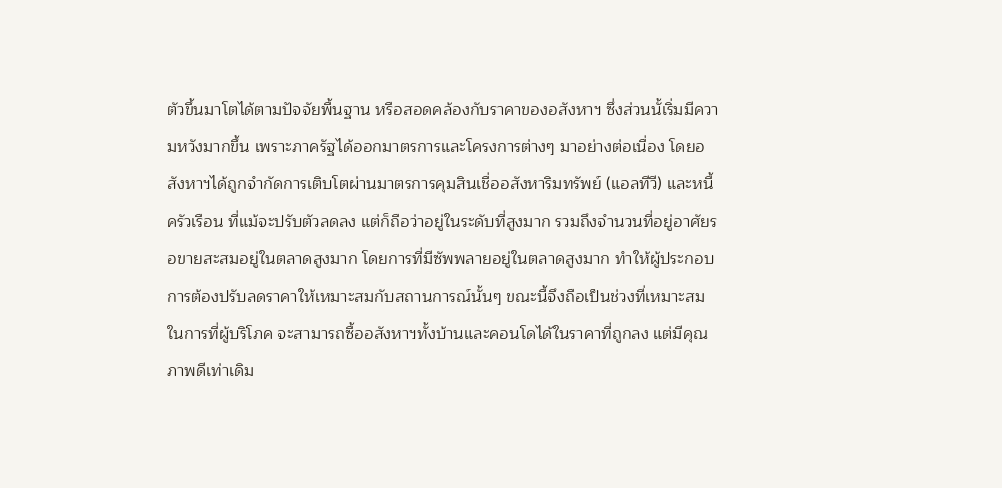ตัวขึ้นมาโตได้ตามปัจจัยพื้นฐาน หรือสอดคล้องกับราคาของอสังหาฯ ซึ่งส่วนนั้เริ่มมีความหวังมากขึ้น เพราะภาครัฐได้ออกมาตรการและโครงการต่างๆ มาอย่างต่อเนื่อง โดยอสังหาฯได้ถูกจำกัดการเติบโตผ่านมาตรการคุมสินเชื่ออสังหาริมทรัพย์ (แอลทีวี) และหนี้ครัวเรือน ที่แม้จะปรับตัวลดลง แต่ก็ถือว่าอยู่ในระดับที่สูงมาก รวมถึงจำนวนที่อยู่อาศัยรอขายสะสมอยู่ในตลาดสูงมาก โดยการที่มีซัพพลายอยู่ในตลาดสูงมาก ทำให้ผู้ประกอบการต้องปรับลดราคาให้เหมาะสมกับสถานการณ์นั้นๆ ขณะนี้จึงถือเป็นช่วงที่เหมาะสมในการที่ผู้บริโภค จะสามารถซื้ออสังหาฯทั้งบ้านและคอนโดได้ในราคาที่ถูกลง แต่มีคุณภาพดีเท่าเดิม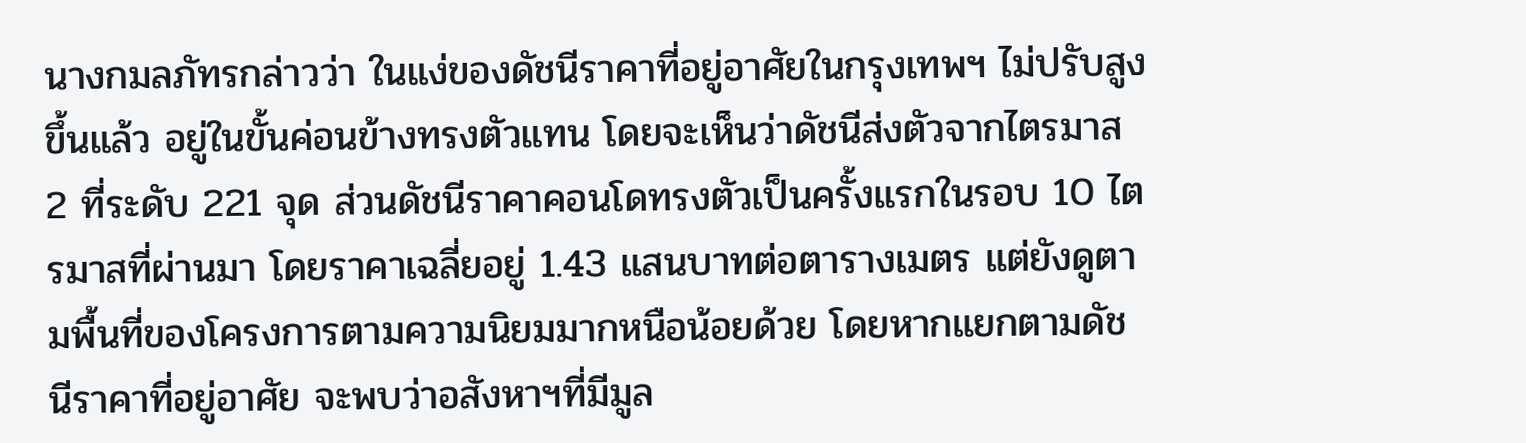นางกมลภัทรกล่าวว่า ในแง่ของดัชนีราคาที่อยู่อาศัยในกรุงเทพฯ ไม่ปรับสูงขึ้นแล้ว อยู่ในขั้นค่อนข้างทรงตัวแทน โดยจะเห็นว่าดัชนีส่งตัวจากไตรมาส 2 ที่ระดับ 221 จุด ส่วนดัชนีราคาคอนโดทรงตัวเป็นครั้งแรกในรอบ 10 ไตรมาสที่ผ่านมา โดยราคาเฉลี่ยอยู่ 1.43 แสนบาทต่อตารางเมตร แต่ยังดูตามพื้นที่ของโครงการตามความนิยมมากหนือน้อยด้วย โดยหากแยกตามดัชนีราคาที่อยู่อาศัย จะพบว่าอสังหาฯที่มีมูล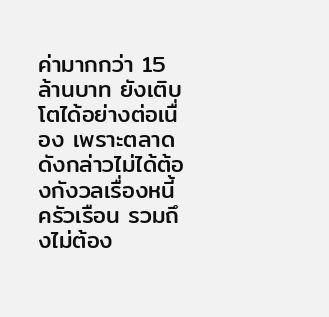ค่ามากกว่า 15 ล้านบาท ยังเติบโตได้อย่างต่อเนื่อง เพราะตลาดดังกล่าวไม่ได้ต้องกังวลเรื่องหนี้ครัวเรือน รวมถึงไม่ต้อง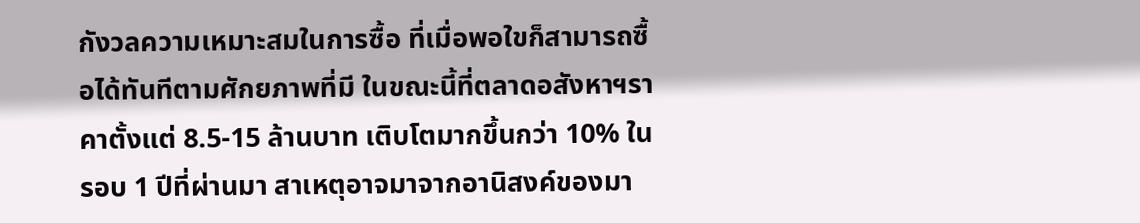กังวลความเหมาะสมในการซื้อ ที่เมื่อพอใขก็สามารถซื้อได้ทันทีตามศักยภาพที่มี ในขณะนี้ที่ตลาดอสังหาฯราคาตั้งแต่ 8.5-15 ล้านบาท เติบโตมากขึ้นกว่า 10% ในรอบ 1 ปีที่ผ่านมา สาเหตุอาจมาจากอานิสงค์ของมา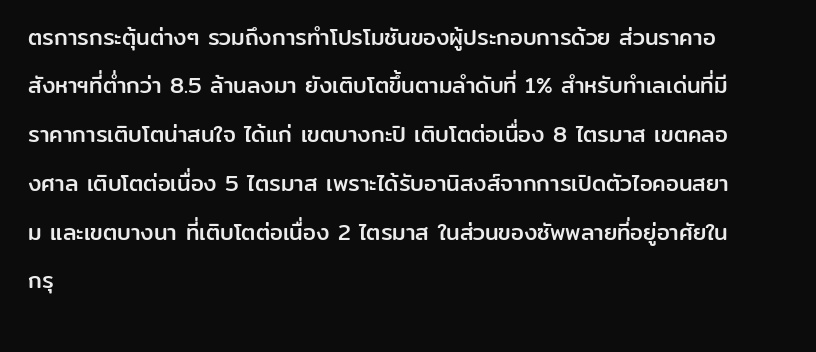ตรการกระตุ้นต่างๆ รวมถึงการทำโปรโมชันของผู้ประกอบการด้วย ส่วนราคาอสังหาฯที่ต่ำกว่า 8.5 ล้านลงมา ยังเติบโตขึ้นตามลำดับที่ 1% สำหรับทำเลเด่นที่มีราคาการเติบโตน่าสนใจ ได้แก่ เขตบางกะปิ เติบโตต่อเนื่อง 8 ไตรมาส เขตคลองศาล เติบโตต่อเนื่อง 5 ไตรมาส เพราะได้รับอานิสงส์จากการเปิดตัวไอคอนสยาม และเขตบางนา ที่เติบโตต่อเนื่อง 2 ไตรมาส ในส่วนของซัพพลายที่อยู่อาศัยในกรุ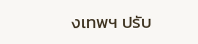งเทพฯ ปรับ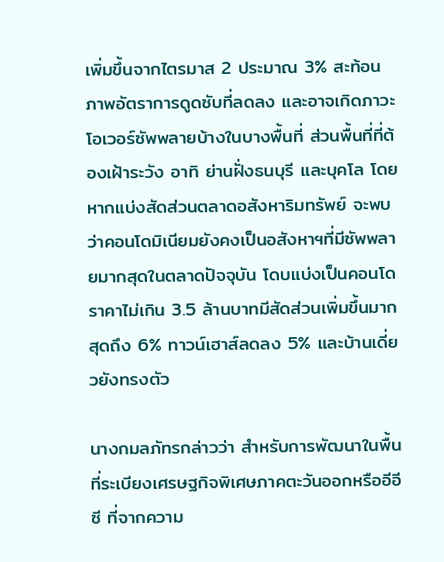เพิ่มขึ้นจากไตรมาส 2 ประมาณ 3% สะท้อนภาพอัตราการดูดซับที่ลดลง และอาจเกิดภาวะโอเวอร์ซัพพลายบ้างในบางพื้นที่ ส่วนพื้นที่ที่ต้องเฝ้าระวัง อาทิ ย่านฝั่งธนบุรี และบุคโล โดยหากแบ่งสัดส่วนตลาดอสังหาริมทรัพย์ จะพบว่าคอนโดมิเนียมยังคงเป็นอสังหาฯที่มีซัพพลายมากสุดในตลาดปัจจุบัน โดบแบ่งเป็นคอนโดราคาไม่เกิน 3.5 ล้านบาทมีสัดส่วนเพิ่มขึ้นมากสุดถึง 6% ทาวน์เฮาส์ลดลง 5% และบ้านเดี่ยวยังทรงตัว

นางกมลภัทรกล่าวว่า สำหรับการพัฒนาในพื้นที่ระเบียงเศรษฐกิจพิเศษภาคตะวันออกหรืออีอีซี ที่จากความ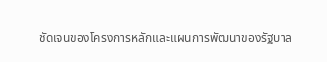ชัดเจนของโครงการหลักและแผนการพัฒนาของรัฐบาล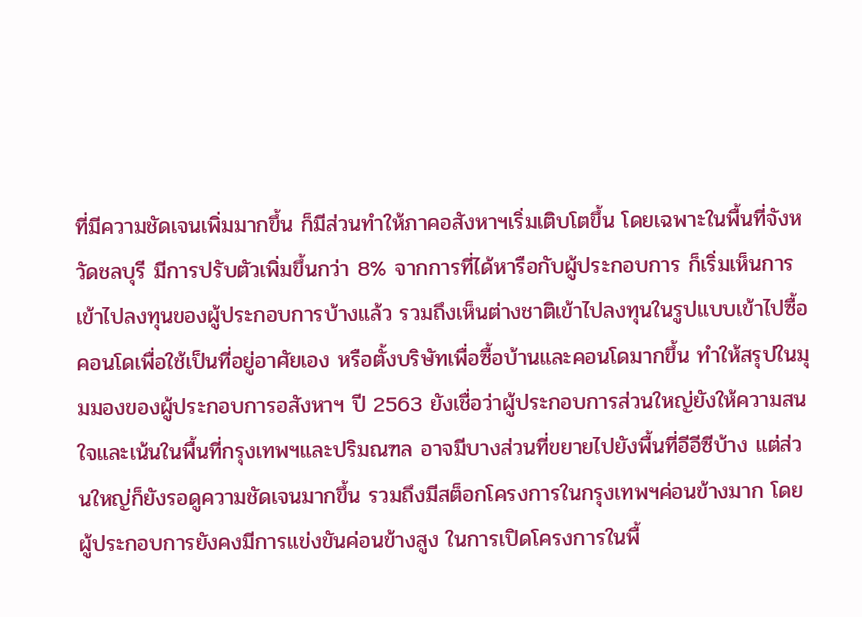ที่มีความชัดเจนเพิ่มมากขึ้น ก็มีส่วนทำให้ภาคอสังหาฯเริ่มเติบโตขึ้น โดยเฉพาะในพื้นที่จังหวัดชลบุรี มีการปรับตัวเพิ่มขึ้นกว่า 8% จากการที่ได้หารือกับผู้ประกอบการ ก็เริ่มเห็นการเข้าไปลงทุนของผู้ประกอบการบ้างแล้ว รวมถึงเห็นต่างชาติเข้าไปลงทุนในรูปแบบเข้าไปซื้อคอนโดเพื่อใช้เป็นที่อยู่อาศัยเอง หรือตั้งบริษัทเพื่อซื้อบ้านและคอนโดมากขึ้น ทำให้สรุปในมุมมองของผู้ประกอบการอสังหาฯ ปี 2563 ยังเชื่อว่าผู้ประกอบการส่วนใหญ่ยังให้ความสนใจและเน้นในพื้นที่กรุงเทพฯและปริมณฑล อาจมีบางส่วนที่ขยายไปยังพื้นที่อีอีซีบ้าง แต่ส่วนใหญ่ก็ยังรอดูความชัดเจนมากขึ้น รวมถึงมีสต็อกโครงการในกรุงเทพฯค่อนข้างมาก โดยผู้ประกอบการยังคงมีการแข่งขันค่อนข้างสูง ในการเปิดโครงการในพื้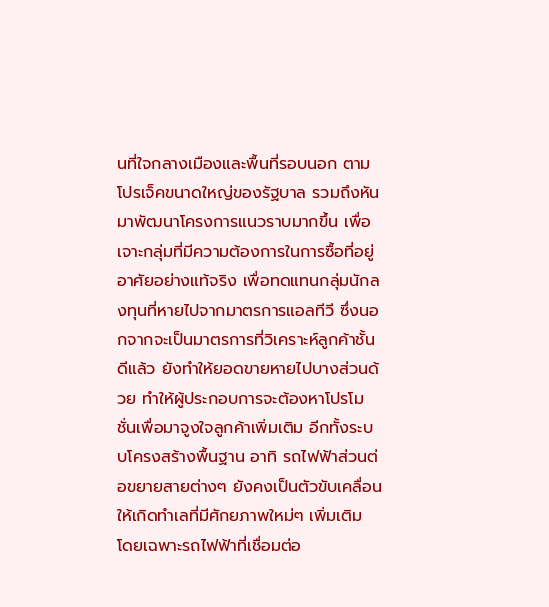นที่ใจกลางเมืองและพื้นที่รอบนอก ตามโปรเจ็คขนาดใหญ่ของรัฐบาล รวมถึงหันมาพัฒนาโครงการแนวราบมากขึ้น เพื่อเจาะกลุ่มที่มีความต้องการในการซื้อที่อยู่อาศัยอย่างแท้จริง เพื่อทดแทนกลุ่มนักลงทุนที่หายไปจากมาตรการแอลทีวี ซึ่งนอกจากจะเป็นมาตรการที่วิเคราะห์ลูกค้าชั้นดีแล้ว ยังทำให้ยอดขายหายไปบางส่วนด้วย ทำให้ผู้ประกอบการจะต้องหาโปรโมชั่นเพื่อมาจูงใจลูกค้าเพิ่มเติม อีกทั้งระบบโครงสร้างพื้นฐาน อาทิ รถไฟฟ้าส่วนต่อขยายสายต่างๆ ยังคงเป็นตัวขับเคลื่อนให้เกิดทำเลที่มีศักยภาพใหม่ๆ เพิ่มเติม โดยเฉพาะรถไฟฟ้าที่เชื่อมต่อ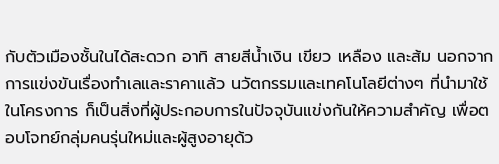กับตัวเมืองชั้นในได้สะดวก อาทิ สายสีน้ำเงิน เขียว เหลือง และส้ม นอกจากการแข่งขันเรื่องทำเลและราคาแล้ว นวัตกรรมและเทคโนโลยีต่างๆ ที่นำมาใช้ในโครงการ ก็เป็นสิ่งที่ผู้ประกอบการในปัจจุบันแข่งกันให้ความสำคัญ เพื่อตอบโจทย์กลุ่มคนรุ่นใหม่และผู้สูงอายุด้ว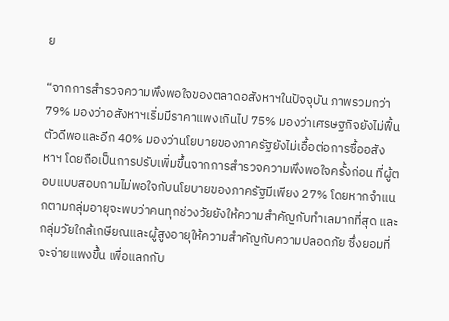ย

“จากการสำรวจความพึงพอใจของตลาดอสังหาฯในปัจจุบัน ภาพรวมกว่า 79% มองว่าอสังหาฯเริ่มมีราคาแพงเกินไป 75% มองว่าเศรษฐกิจยังไม่ฟื้นตัวดีพอและอีก 40% มองว่านโยบายของภาครัฐยังไม่เอื้อต่อการซื้ออสังหาฯ โดยถือเป็นการปรับเพิ่มขึ้นจากการสำรวจความพึงพอใจครั้งก่อน ที่ผู้ตอบแบบสอบถามไม่พอใจกับนโยบายของภาครัฐมีเพียง 27% โดยหากจำแนกตามกลุ่มอายุจะพบว่าคนทุกช่วงวัยยังให้ความสำคัญกับทำเลมากที่สุด และกลุ่มวัยใกล้เกษียณและผู้สูงอายุให้ความสำคัญกับความปลอดภัย ซึ่งยอมที่จะจ่ายแพงขึ้น เพื่อแลกกับ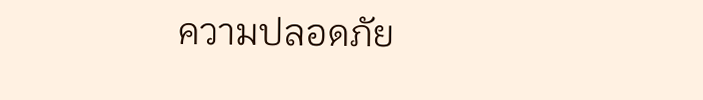ความปลอดภัย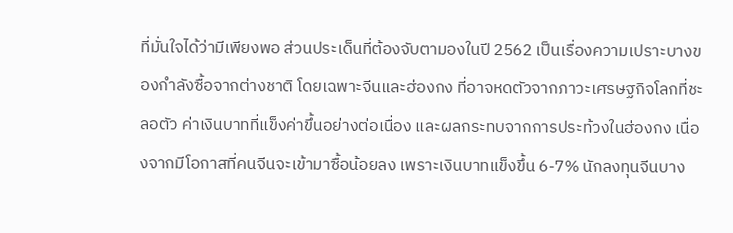ที่มั่นใจได้ว่ามีเพียงพอ ส่วนประเด็นที่ต้องจับตามองในปี 2562 เป็นเรื่องความเปราะบางของกำลังซื้อจากต่างชาติ โดยเฉพาะจีนและฮ่องกง ที่อาจหดตัวจากภาวะเศรษฐกิจโลกที่ชะลอตัว ค่าเงินบาทที่แข็งค่าขึ้นอย่างต่อเนื่อง และผลกระทบจากการประท้วงในฮ่องกง เนื่องจากมีโอกาสที่คนจีนจะเข้ามาซื้อน้อยลง เพราะเงินบาทแข็งขึ้น 6-7% นักลงทุนจีนบาง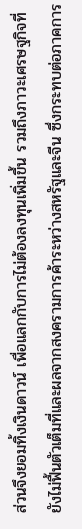ส่วนจึงยอมทิ้งเงินดาวน์ เพื่อแลกกับการไม่ต้องลงทุนเพิ่มขึ้น รวมถึงภาวะเศรษฐกิจที่ยังไม่ฟื้นตัวเต็มที่และผลจากสงครามการค้าระหว่างสหรัฐและจีน ซึ่งกระทบต่อภาคการ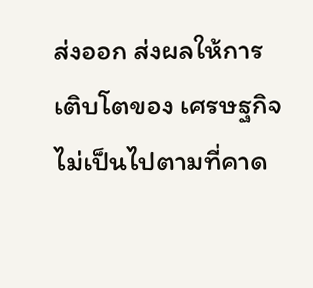ส่งออก ส่งผลให้การเติบโตของ เศรษฐกิจไม่เป็นไปตามที่คาด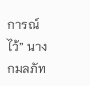การณ์ไว้” นางกมลภัท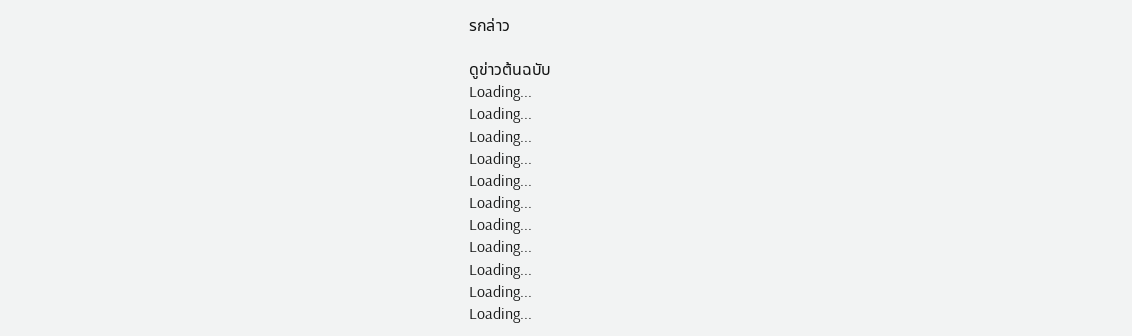รกล่าว

ดูข่าวต้นฉบับ
Loading...
Loading...
Loading...
Loading...
Loading...
Loading...
Loading...
Loading...
Loading...
Loading...
Loading...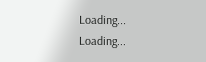Loading...
Loading...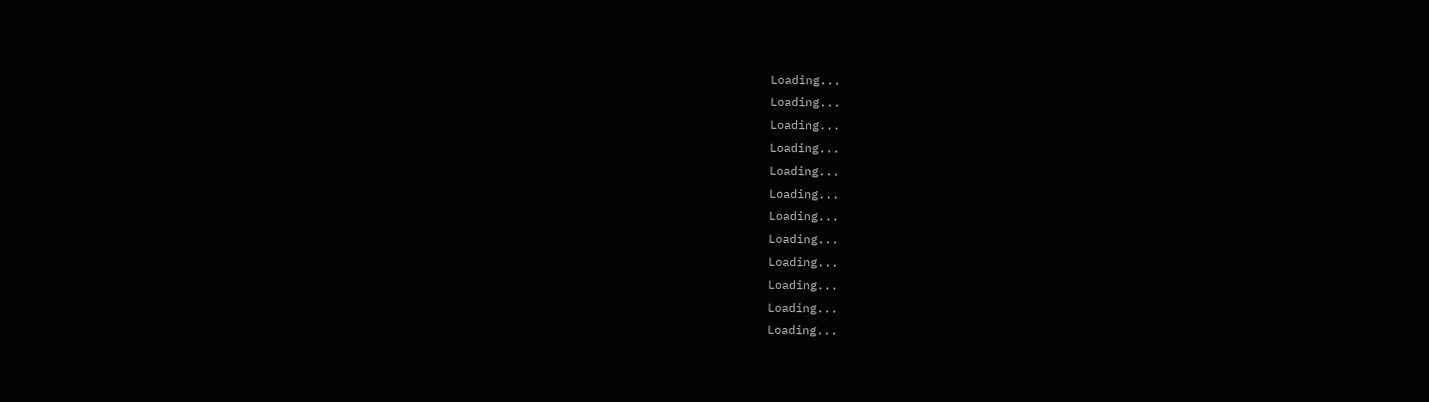Loading...
Loading...
Loading...
Loading...
Loading...
Loading...
Loading...
Loading...
Loading...
Loading...
Loading...
Loading...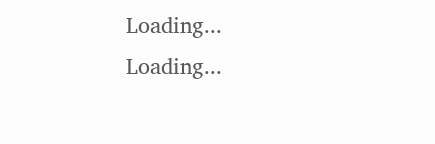Loading...
Loading...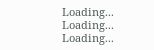Loading...
Loading...
Loading...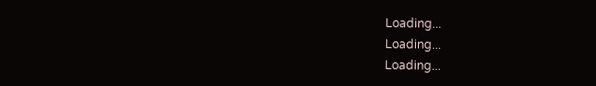Loading...
Loading...
Loading...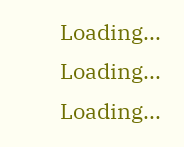Loading...
Loading...
Loading...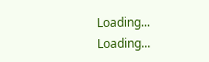Loading...
Loading...